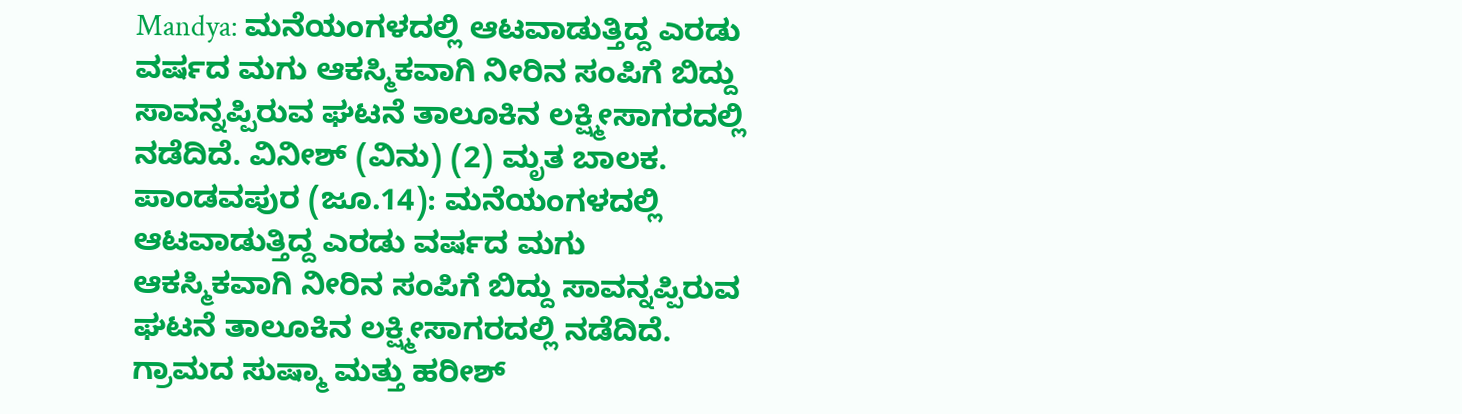Mandya: ಮನೆಯಂಗಳದಲ್ಲಿ ಆಟವಾಡುತ್ತಿದ್ದ ಎರಡು ವರ್ಷದ ಮಗು ಆಕಸ್ಮಿಕವಾಗಿ ನೀರಿನ ಸಂಪಿಗೆ ಬಿದ್ದು ಸಾವನ್ನಪ್ಪಿರುವ ಘಟನೆ ತಾಲೂಕಿನ ಲಕ್ಷ್ಮೀಸಾಗರದಲ್ಲಿ ನಡೆದಿದೆ. ವಿನೀಶ್ (ವಿನು) (2) ಮೃತ ಬಾಲಕ.
ಪಾಂಡವಪುರ (ಜೂ.14): ಮನೆಯಂಗಳದಲ್ಲಿ ಆಟವಾಡುತ್ತಿದ್ದ ಎರಡು ವರ್ಷದ ಮಗು ಆಕಸ್ಮಿಕವಾಗಿ ನೀರಿನ ಸಂಪಿಗೆ ಬಿದ್ದು ಸಾವನ್ನಪ್ಪಿರುವ ಘಟನೆ ತಾಲೂಕಿನ ಲಕ್ಷ್ಮೀಸಾಗರದಲ್ಲಿ ನಡೆದಿದೆ. ಗ್ರಾಮದ ಸುಷ್ಮಾ ಮತ್ತು ಹರೀಶ್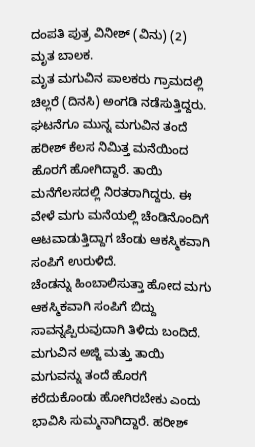ದಂಪತಿ ಪುತ್ರ ವಿನೀಶ್ (ವಿನು) (2) ಮೃತ ಬಾಲಕ.
ಮೃತ ಮಗುವಿನ ಪಾಲಕರು ಗ್ರಾಮದಲ್ಲಿ ಚಿಲ್ಲರೆ (ದಿನಸಿ) ಅಂಗಡಿ ನಡೆಸುತ್ತಿದ್ದರು. ಘಟನೆಗೂ ಮುನ್ನ ಮಗುವಿನ ತಂದೆ ಹರೀಶ್ ಕೆಲಸ ನಿಮಿತ್ತ ಮನೆಯಿಂದ ಹೊರಗೆ ಹೋಗಿದ್ದಾರೆ. ತಾಯಿ ಮನೆಗೆಲಸದಲ್ಲಿ ನಿರತರಾಗಿದ್ದರು. ಈ ವೇಳೆ ಮಗು ಮನೆಯಲ್ಲಿ ಚೆಂಡಿನೊಂದಿಗೆ ಆಟವಾಡುತ್ತಿದ್ದಾಗ ಚೆಂಡು ಆಕಸ್ಮಿಕವಾಗಿ ಸಂಪಿಗೆ ಉರುಳಿದೆ.
ಚೆಂಡನ್ನು ಹಿಂಬಾಲಿಸುತ್ತಾ ಹೋದ ಮಗು ಆಕಸ್ಮಿಕವಾಗಿ ಸಂಪಿಗೆ ಬಿದ್ದು ಸಾವನ್ನಪ್ಪಿರುವುದಾಗಿ ತಿಳಿದು ಬಂದಿದೆ. ಮಗುವಿನ ಅಜ್ಜಿ ಮತ್ತು ತಾಯಿ ಮಗುವನ್ನು ತಂದೆ ಹೊರಗೆ ಕರೆದುಕೊಂಡು ಹೋಗಿರಬೇಕು ಎಂದು ಭಾವಿಸಿ ಸುಮ್ಮನಾಗಿದ್ದಾರೆ. ಹರೀಶ್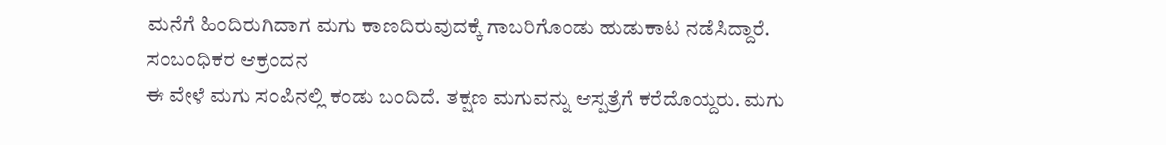ಮನೆಗೆ ಹಿಂದಿರುಗಿದಾಗ ಮಗು ಕಾಣದಿರುವುದಕ್ಕೆ ಗಾಬರಿಗೊಂಡು ಹುಡುಕಾಟ ನಡೆಸಿದ್ದಾರೆ.
ಸಂಬಂಧಿಕರ ಆಕ್ರಂದನ
ಈ ವೇಳೆ ಮಗು ಸಂಪಿನಲ್ಲಿ ಕಂಡು ಬಂದಿದೆ. ತಕ್ಷಣ ಮಗುವನ್ನು ಆಸ್ಪತ್ರೆಗೆ ಕರೆದೊಯ್ದರು. ಮಗು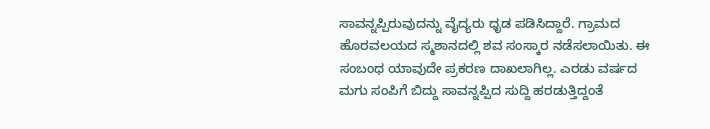ಸಾವನ್ನಪ್ಪಿರುವುದನ್ನು ವೈದ್ಯರು ಧೃಡ ಪಡಿಸಿದ್ದಾರೆ. ಗ್ರಾಮದ ಹೊರವಲಯದ ಸ್ಮಶಾನದಲ್ಲಿ ಶವ ಸಂಸ್ಕಾರ ನಡೆಸಲಾಯಿತು. ಈ ಸಂಬಂಧ ಯಾವುದೇ ಪ್ರಕರಣ ದಾಖಲಾಗಿಲ್ಲ. ಎರಡು ವರ್ಷದ ಮಗು ಸಂಪಿಗೆ ಬಿದ್ದು ಸಾವನ್ನಪ್ಪಿದ ಸುದ್ದಿ ಹರಡುತ್ತಿದ್ದಂತೆ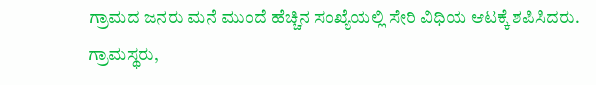ಗ್ರಾಮದ ಜನರು ಮನೆ ಮುಂದೆ ಹೆಚ್ಚಿನ ಸಂಖ್ಯೆಯಲ್ಲಿ ಸೇರಿ ವಿಧಿಯ ಆಟಕ್ಕೆ ಶಪಿಸಿದರು. ಗ್ರಾಮಸ್ಥರು,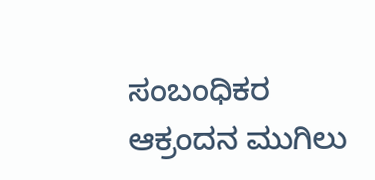ಸಂಬಂಧಿಕರ ಆಕ್ರಂದನ ಮುಗಿಲು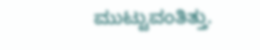ಮುಟ್ಟುವಂತಿತ್ತು.